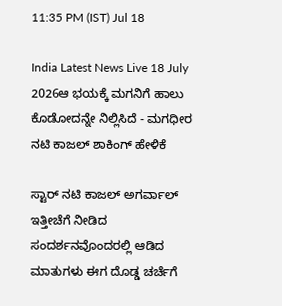11:35 PM (IST) Jul 18

India Latest News Live 18 July 2026ಆ ಭಯಕ್ಕೆ ಮಗನಿಗೆ ಹಾಲು ಕೊಡೋದನ್ನೇ ನಿಲ್ಲಿಸಿದೆ - ಮಗಧೀರ ನಟಿ ಕಾಜಲ್ ಶಾಕಿಂಗ್ ಹೇಳಿಕೆ

ಸ್ಟಾರ್ ನಟಿ ಕಾಜಲ್ ಅಗರ್ವಾಲ್ ಇತ್ತೀಚೆಗೆ ನೀಡಿದ ಸಂದರ್ಶನವೊಂದರಲ್ಲಿ ಆಡಿದ ಮಾತುಗಳು ಈಗ ದೊಡ್ಡ ಚರ್ಚೆಗೆ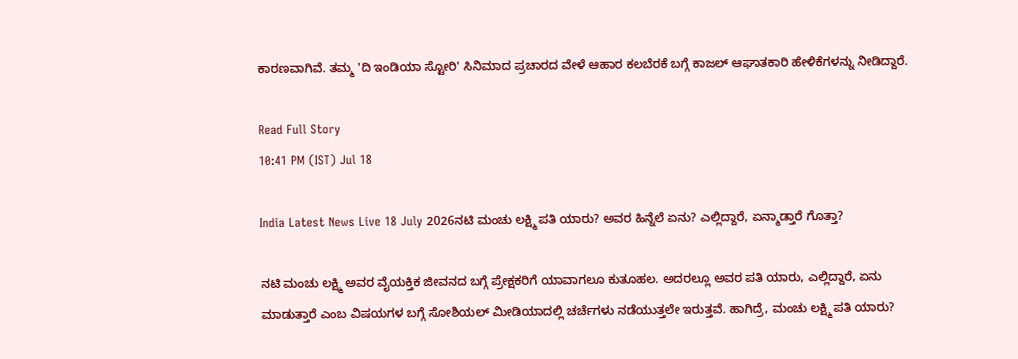ಕಾರಣವಾಗಿವೆ. ತಮ್ಮ 'ದಿ ಇಂಡಿಯಾ ಸ್ಟೋರಿ' ಸಿನಿಮಾದ ಪ್ರಚಾರದ ವೇಳೆ ಆಹಾರ ಕಲಬೆರಕೆ ಬಗ್ಗೆ ಕಾಜಲ್ ಆಘಾತಕಾರಿ ಹೇಳಿಕೆಗಳನ್ನು ನೀಡಿದ್ದಾರೆ.

Read Full Story
10:41 PM (IST) Jul 18

India Latest News Live 18 July 2026ನಟಿ ಮಂಚು ಲಕ್ಷ್ಮಿ ಪತಿ ಯಾರು? ಅವರ ಹಿನ್ನೆಲೆ ಏನು? ಎಲ್ಲಿದ್ದಾರೆ, ಏನ್ಮಾಡ್ತಾರೆ ಗೊತ್ತಾ?

ನಟಿ ಮಂಚು ಲಕ್ಷ್ಮಿ ಅವರ ವೈಯಕ್ತಿಕ ಜೀವನದ ಬಗ್ಗೆ ಪ್ರೇಕ್ಷಕರಿಗೆ ಯಾವಾಗಲೂ ಕುತೂಹಲ. ಅದರಲ್ಲೂ ಅವರ ಪತಿ ಯಾರು, ಎಲ್ಲಿದ್ದಾರೆ, ಏನು ಮಾಡುತ್ತಾರೆ ಎಂಬ ವಿಷಯಗಳ ಬಗ್ಗೆ ಸೋಶಿಯಲ್ ಮೀಡಿಯಾದಲ್ಲಿ ಚರ್ಚೆಗಳು ನಡೆಯುತ್ತಲೇ ಇರುತ್ತವೆ. ಹಾಗಿದ್ರೆ, ಮಂಚು ಲಕ್ಷ್ಮಿ ಪತಿ ಯಾರು?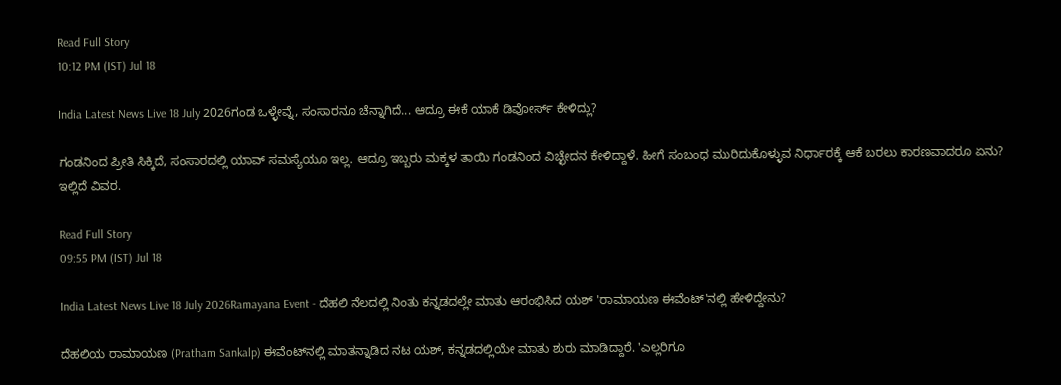Read Full Story
10:12 PM (IST) Jul 18

India Latest News Live 18 July 2026ಗಂಡ ಒಳ್ಳೇವ್ನೆ, ಸಂಸಾರನೂ ಚೆನ್ನಾಗಿದೆ... ಆದ್ರೂ ಈಕೆ ಯಾಕೆ ಡಿವೋರ್ಸ್ ಕೇಳಿದ್ಲು?

ಗಂಡನಿಂದ ಪ್ರೀತಿ ಸಿಕ್ಕಿದೆ, ಸಂಸಾರದಲ್ಲಿ ಯಾವ್ ಸಮಸ್ಯೆಯೂ ಇಲ್ಲ. ಆದ್ರೂ ಇಬ್ಬರು ಮಕ್ಕಳ ತಾಯಿ ಗಂಡನಿಂದ ವಿಚ್ಛೇದನ ಕೇಳಿದ್ದಾಳೆ. ಹೀಗೆ ಸಂಬಂಧ ಮುರಿದುಕೊಳ್ಳುವ ನಿರ್ಧಾರಕ್ಕೆ ಆಕೆ ಬರಲು ಕಾರಣವಾದರೂ ಏನು? ಇಲ್ಲಿದೆ ವಿವರ.

Read Full Story
09:55 PM (IST) Jul 18

India Latest News Live 18 July 2026Ramayana Event - ದೆಹಲಿ ನೆಲದಲ್ಲಿ ನಿಂತು ಕನ್ನಡದಲ್ಲೇ ಮಾತು ಆರಂಭಿಸಿದ ಯಶ್ 'ರಾಮಾಯಣ ಈವೆಂಟ್'ನಲ್ಲಿ ಹೇಳಿದ್ದೇನು?

ದೆಹಲಿಯ ರಾಮಾಯಣ (Pratham Sankalp) ಈವೆಂಟ್‌ನಲ್ಲಿ ಮಾತನ್ನಾಡಿದ ನಟ ಯಶ್, ಕನ್ನಡದಲ್ಲಿಯೇ ಮಾತು ಶುರು ಮಾಡಿದ್ದಾರೆ. 'ಎಲ್ಲರಿಗೂ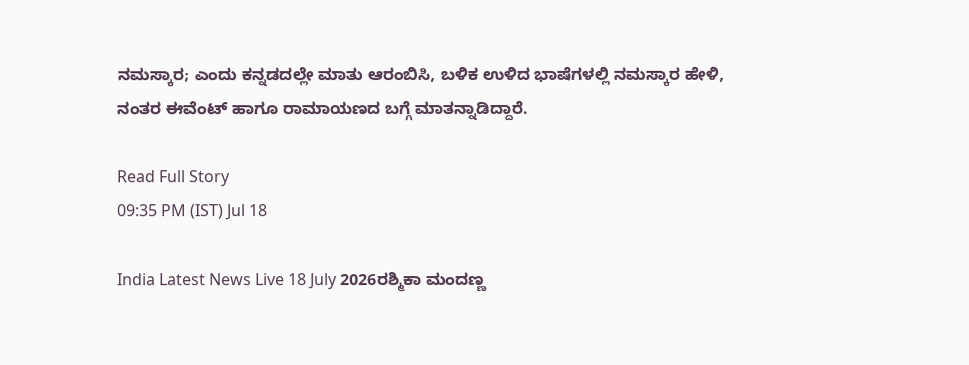ನಮಸ್ಕಾರ; ಎಂದು ಕನ್ನಡದಲ್ಲೇ ಮಾತು ಆರಂಬಿಸಿ, ಬಳಿಕ ಉಳಿದ ಭಾಷೆಗಳಲ್ಲಿ ನಮಸ್ಕಾರ ಹೇಳಿ, ನಂತರ ಈವೆಂಟ್ ಹಾಗೂ ರಾಮಾಯಣದ ಬಗ್ಗೆ ಮಾತನ್ನಾಡಿದ್ದಾರೆ.

Read Full Story
09:35 PM (IST) Jul 18

India Latest News Live 18 July 2026ರಶ್ಮಿಕಾ ಮಂದಣ್ಣ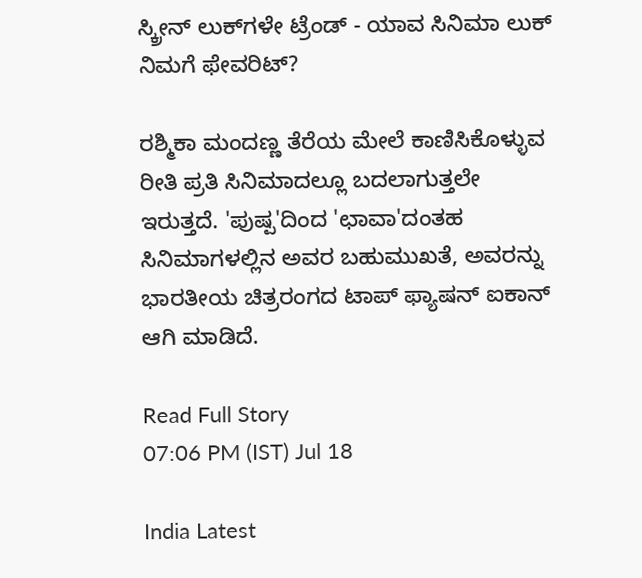ಸ್ಕ್ರೀನ್ ಲುಕ್‌ಗಳೇ ಟ್ರೆಂಡ್ - ಯಾವ ಸಿನಿಮಾ ಲುಕ್ ನಿಮಗೆ ಫೇವರಿಟ್?

ರಶ್ಮಿಕಾ ಮಂದಣ್ಣ ತೆರೆಯ ಮೇಲೆ ಕಾಣಿಸಿಕೊಳ್ಳುವ ರೀತಿ ಪ್ರತಿ ಸಿನಿಮಾದಲ್ಲೂ ಬದಲಾಗುತ್ತಲೇ ಇರುತ್ತದೆ. 'ಪುಷ್ಪ'ದಿಂದ 'ಛಾವಾ'ದಂತಹ ಸಿನಿಮಾಗಳಲ್ಲಿನ ಅವರ ಬಹುಮುಖತೆ, ಅವರನ್ನು ಭಾರತೀಯ ಚಿತ್ರರಂಗದ ಟಾಪ್ ಫ್ಯಾಷನ್ ಐಕಾನ್ ಆಗಿ ಮಾಡಿದೆ.

Read Full Story
07:06 PM (IST) Jul 18

India Latest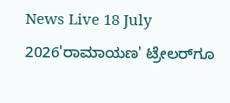News Live 18 July 2026'ರಾಮಾಯಣ' ಟ್ರೇಲರ್‌ಗೂ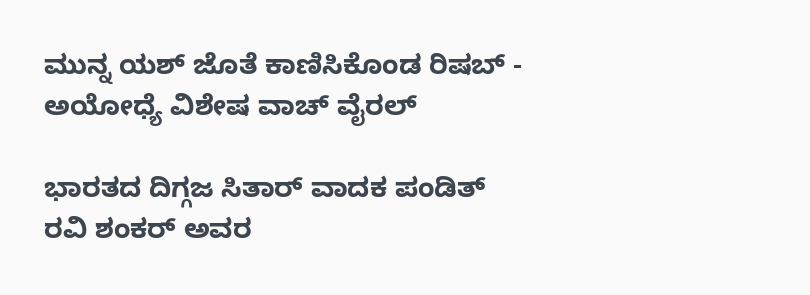ಮುನ್ನ ಯಶ್ ಜೊತೆ ಕಾಣಿಸಿಕೊಂಡ ರಿಷಬ್ - ಅಯೋಧ್ಯೆ ವಿಶೇಷ ವಾಚ್ ವೈರಲ್

ಭಾರತದ ದಿಗ್ಗಜ ಸಿತಾರ್ ವಾದಕ ಪಂಡಿತ್ ರವಿ ಶಂಕರ್ ಅವರ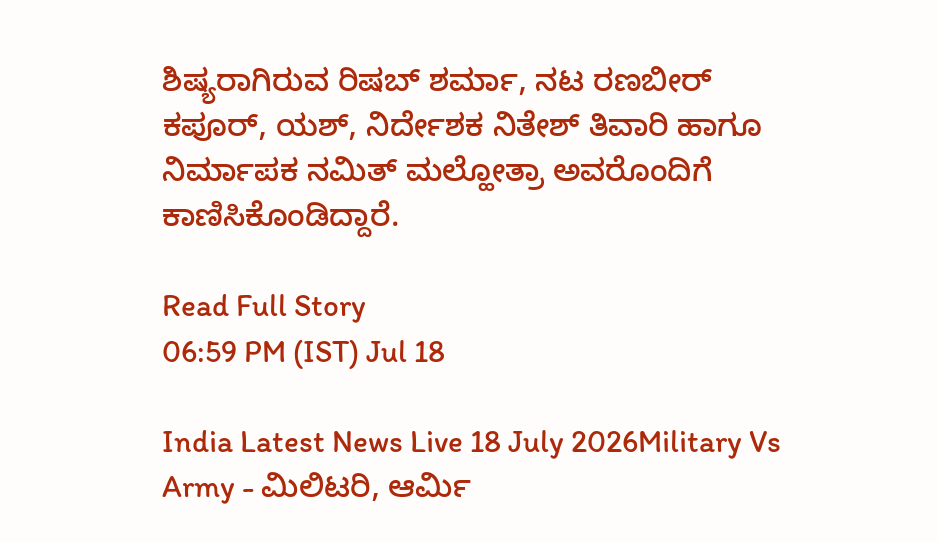ಶಿಷ್ಯರಾಗಿರುವ ರಿಷಬ್ ಶರ್ಮಾ, ನಟ ರಣಬೀರ್ ಕಪೂರ್, ಯಶ್, ನಿರ್ದೇಶಕ ನಿತೇಶ್ ತಿವಾರಿ ಹಾಗೂ ನಿರ್ಮಾಪಕ ನಮಿತ್ ಮಲ್ಹೋತ್ರಾ ಅವರೊಂದಿಗೆ ಕಾಣಿಸಿಕೊಂಡಿದ್ದಾರೆ.

Read Full Story
06:59 PM (IST) Jul 18

India Latest News Live 18 July 2026Military Vs Army - ಮಿಲಿಟರಿ, ಆರ್ಮಿ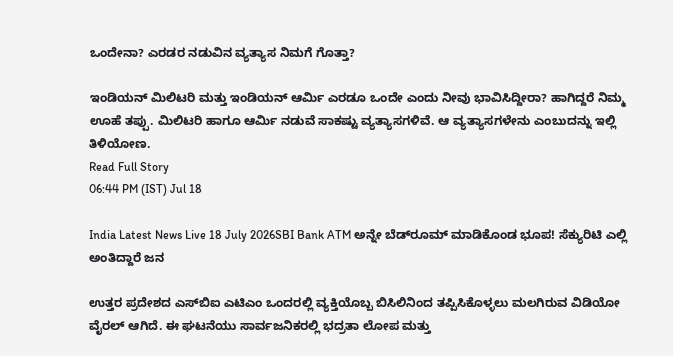ಒಂದೇನಾ? ಎರಡರ ನಡುವಿನ ವ್ಯತ್ಯಾಸ ನಿಮಗೆ ಗೊತ್ತಾ?

ಇಂಡಿಯನ್ ಮಿಲಿಟರಿ ಮತ್ತು ಇಂಡಿಯನ್ ಆರ್ಮಿ ಎರಡೂ ಒಂದೇ ಎಂದು ನೀವು ಭಾವಿಸಿದ್ದೀರಾ? ಹಾಗಿದ್ದರೆ ನಿಮ್ಮ ಊಹೆ ತಪ್ಪು. ಮಿಲಿಟರಿ ಹಾಗೂ ಆರ್ಮಿ ನಡುವೆ ಸಾಕಷ್ಟು ವ್ಯತ್ಯಾಸಗಳಿವೆ. ಆ ವ್ಯತ್ಯಾಸಗಳೇನು ಎಂಬುದನ್ನು ಇಲ್ಲಿ ತಿಳಿಯೋಣ.
Read Full Story
06:44 PM (IST) Jul 18

India Latest News Live 18 July 2026SBI Bank ATM ಅನ್ನೇ ಬೆಡ್‌ರೂಮ್ ಮಾಡಿಕೊಂಡ ಭೂಪ! ಸೆಕ್ಯುರಿಟಿ ಎಲ್ಲಿ ಅಂತಿದ್ದಾರೆ ಜನ

ಉತ್ತರ ಪ್ರದೇಶದ ಎಸ್‌ಬಿಐ ಎಟಿಎಂ ಒಂದರಲ್ಲಿ ವ್ಯಕ್ತಿಯೊಬ್ಬ ಬಿಸಿಲಿನಿಂದ ತಪ್ಪಿಸಿಕೊಳ್ಳಲು ಮಲಗಿರುವ ವಿಡಿಯೋ ವೈರಲ್ ಆಗಿದೆ. ಈ ಘಟನೆಯು ಸಾರ್ವಜನಿಕರಲ್ಲಿ ಭದ್ರತಾ ಲೋಪ ಮತ್ತು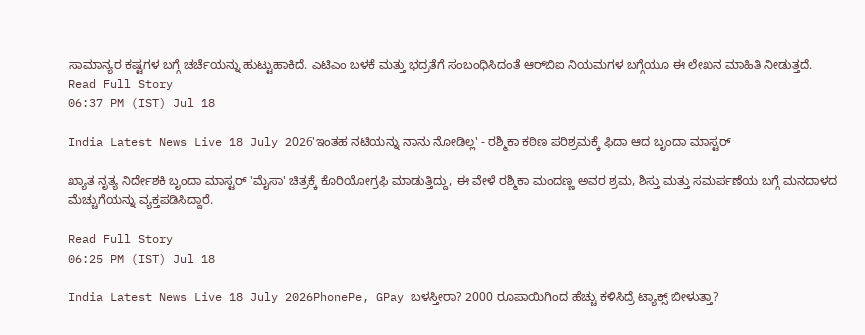ಸಾಮಾನ್ಯರ ಕಷ್ಟಗಳ ಬಗ್ಗೆ ಚರ್ಚೆಯನ್ನು ಹುಟ್ಟುಹಾಕಿದೆ. ಎಟಿಎಂ ಬಳಕೆ ಮತ್ತು ಭದ್ರತೆಗೆ ಸಂಬಂಧಿಸಿದಂತೆ ಆರ್‌ಬಿಐ ನಿಯಮಗಳ ಬಗ್ಗೆಯೂ ಈ ಲೇಖನ ಮಾಹಿತಿ ನೀಡುತ್ತದೆ.
Read Full Story
06:37 PM (IST) Jul 18

India Latest News Live 18 July 2026'ಇಂತಹ ನಟಿಯನ್ನು ನಾನು ನೋಡಿಲ್ಲ' - ರಶ್ಮಿಕಾ ಕಠಿಣ ಪರಿಶ್ರಮಕ್ಕೆ ಫಿದಾ ಆದ ಬೃಂದಾ ಮಾಸ್ಟರ್

ಖ್ಯಾತ ನೃತ್ಯ ನಿರ್ದೇಶಕಿ ಬೃಂದಾ ಮಾಸ್ಟರ್ 'ಮೈಸಾ' ಚಿತ್ರಕ್ಕೆ ಕೊರಿಯೋಗ್ರಫಿ ಮಾಡುತ್ತಿದ್ದು, ಈ ವೇಳೆ ರಶ್ಮಿಕಾ ಮಂದಣ್ಣ ಅವರ ಶ್ರಮ, ಶಿಸ್ತು ಮತ್ತು ಸಮರ್ಪಣೆಯ ಬಗ್ಗೆ ಮನದಾಳದ ಮೆಚ್ಚುಗೆಯನ್ನು ವ್ಯಕ್ತಪಡಿಸಿದ್ದಾರೆ.

Read Full Story
06:25 PM (IST) Jul 18

India Latest News Live 18 July 2026PhonePe, GPay ಬಳಸ್ತೀರಾ? 2000 ರೂಪಾಯಿಗಿಂದ ಹೆಚ್ಚು ಕಳಿಸಿದ್ರೆ ಟ್ಯಾಕ್ಸ್ ಬೀಳುತ್ತಾ?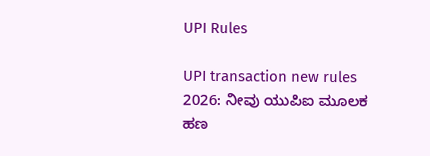UPI Rules

UPI transaction new rules 2026: ನೀವು ಯುಪಿಐ ಮೂಲಕ ಹಣ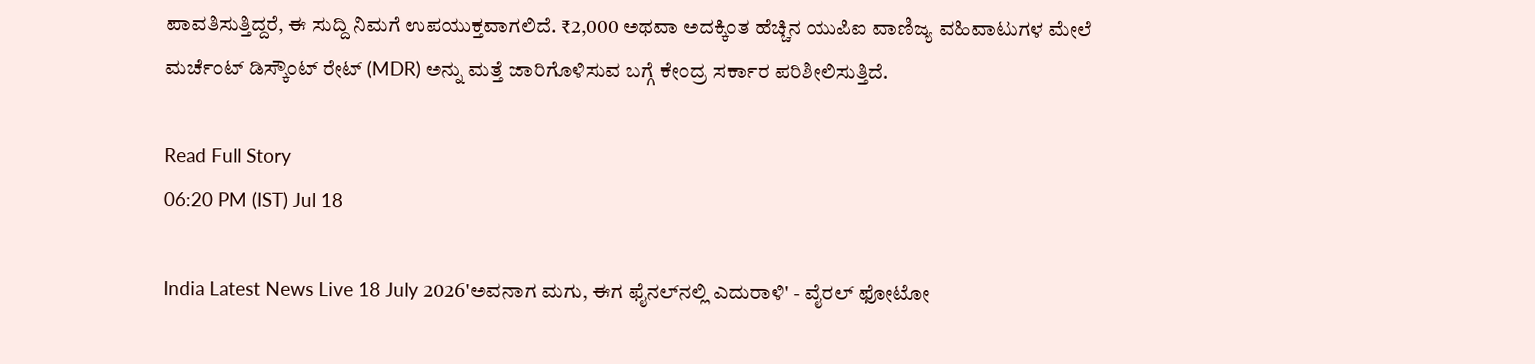ಪಾವತಿಸುತ್ತಿದ್ದರೆ, ಈ ಸುದ್ದಿ ನಿಮಗೆ ಉಪಯುಕ್ತವಾಗಲಿದೆ. ₹2,000 ಅಥವಾ ಅದಕ್ಕಿಂತ ಹೆಚ್ಚಿನ ಯುಪಿಐ ವಾಣಿಜ್ಯ ವಹಿವಾಟುಗಳ ಮೇಲೆ ಮರ್ಚೆಂಟ್ ಡಿಸ್ಕೌಂಟ್ ರೇಟ್ (MDR) ಅನ್ನು ಮತ್ತೆ ಜಾರಿಗೊಳಿಸುವ ಬಗ್ಗೆ ಕೇಂದ್ರ ಸರ್ಕಾರ ಪರಿಶೀಲಿಸುತ್ತಿದೆ.

Read Full Story
06:20 PM (IST) Jul 18

India Latest News Live 18 July 2026'ಅವನಾಗ ಮಗು, ಈಗ ಫೈನಲ್‌ನಲ್ಲಿ ಎದುರಾಳಿ' - ವೈರಲ್ ಫೋಟೋ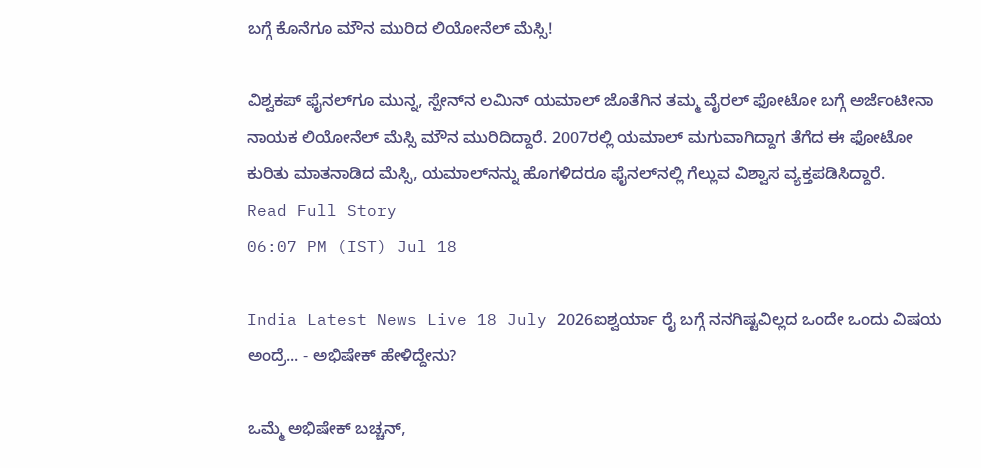ಬಗ್ಗೆ ಕೊನೆಗೂ ಮೌನ ಮುರಿದ ಲಿಯೋನೆಲ್ ಮೆಸ್ಸಿ!

ವಿಶ್ವಕಪ್ ಫೈನಲ್‌ಗೂ ಮುನ್ನ, ಸ್ಪೇನ್‌ನ ಲಮಿನ್ ಯಮಾಲ್ ಜೊತೆಗಿನ ತಮ್ಮ ವೈರಲ್ ಫೋಟೋ ಬಗ್ಗೆ ಅರ್ಜೆಂಟೀನಾ ನಾಯಕ ಲಿಯೋನೆಲ್ ಮೆಸ್ಸಿ ಮೌನ ಮುರಿದಿದ್ದಾರೆ. 2007ರಲ್ಲಿ ಯಮಾಲ್ ಮಗುವಾಗಿದ್ದಾಗ ತೆಗೆದ ಈ ಫೋಟೋ ಕುರಿತು ಮಾತನಾಡಿದ ಮೆಸ್ಸಿ, ಯಮಾಲ್‌ನನ್ನು ಹೊಗಳಿದರೂ ಫೈನಲ್‌ನಲ್ಲಿ ಗೆಲ್ಲುವ ವಿಶ್ವಾಸ ವ್ಯಕ್ತಪಡಿಸಿದ್ದಾರೆ.
Read Full Story
06:07 PM (IST) Jul 18

India Latest News Live 18 July 2026ಐಶ್ವರ್ಯಾ ರೈ ಬಗ್ಗೆ ನನಗಿಷ್ಟವಿಲ್ಲದ ಒಂದೇ ಒಂದು ವಿಷಯ ಅಂದ್ರೆ... - ಅಭಿಷೇಕ್ ಹೇಳಿದ್ದೇನು?

ಒಮ್ಮೆ ಅಭಿಷೇಕ್ ಬಚ್ಚನ್,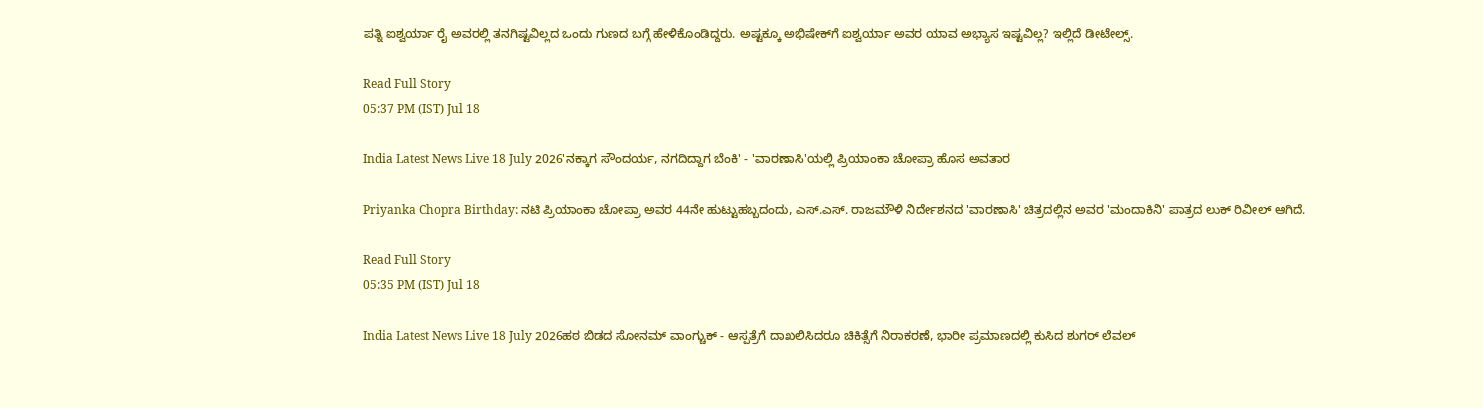ಪತ್ನಿ ಐಶ್ವರ್ಯಾ ರೈ ಅವರಲ್ಲಿ ತನಗಿಷ್ಟವಿಲ್ಲದ ಒಂದು ಗುಣದ ಬಗ್ಗೆ ಹೇಳಿಕೊಂಡಿದ್ದರು. ಅಷ್ಟಕ್ಕೂ ಅಭಿಷೇಕ್‌ಗೆ ಐಶ್ವರ್ಯಾ ಅವರ ಯಾವ ಅಭ್ಯಾಸ ಇಷ್ಟವಿಲ್ಲ? ಇಲ್ಲಿದೆ ಡೀಟೇಲ್ಸ್.

Read Full Story
05:37 PM (IST) Jul 18

India Latest News Live 18 July 2026'ನಕ್ಕಾಗ ಸೌಂದರ್ಯ, ನಗದಿದ್ದಾಗ ಬೆಂಕಿ' - 'ವಾರಣಾಸಿ'ಯಲ್ಲಿ ಪ್ರಿಯಾಂಕಾ ಚೋಪ್ರಾ ಹೊಸ ಅವತಾರ

Priyanka Chopra Birthday: ನಟಿ ಪ್ರಿಯಾಂಕಾ ಚೋಪ್ರಾ ಅವರ 44ನೇ ಹುಟ್ಟುಹಬ್ಬದಂದು, ಎಸ್.ಎಸ್. ರಾಜಮೌಳಿ ನಿರ್ದೇಶನದ 'ವಾರಣಾಸಿ' ಚಿತ್ರದಲ್ಲಿನ ಅವರ 'ಮಂದಾಕಿನಿ' ಪಾತ್ರದ ಲುಕ್ ರಿವೀಲ್ ಆಗಿದೆ.

Read Full Story
05:35 PM (IST) Jul 18

India Latest News Live 18 July 2026ಹಠ ಬಿಡದ ಸೋನಮ್ ವಾಂಗ್ಚುಕ್ - ಆಸ್ಪತ್ರೆಗೆ ದಾಖಲಿಸಿದರೂ ಚಿಕಿತ್ಸೆಗೆ ನಿರಾಕರಣೆ, ಭಾರೀ ಪ್ರಮಾಣದಲ್ಲಿ ಕುಸಿದ ಶುಗರ್‌ ಲೆವಲ್‌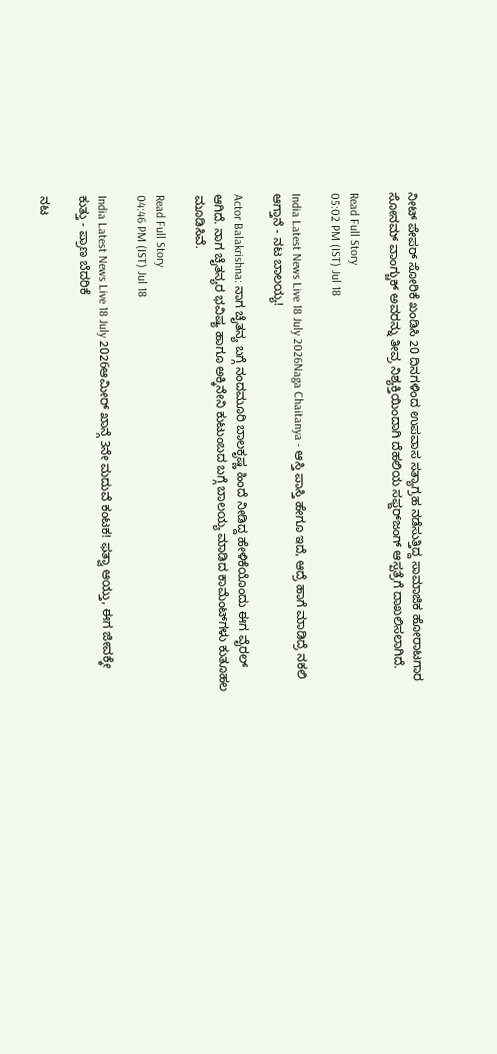ನೀಟ್ ಪೇಪರ್ ಸೋರಿಕೆ ಖಂಡಿಸಿ 20 ದಿನಗಳಿಂದ ಉಪವಾಸ ಸತ್ಯಾಗ್ರಹ ನಡೆಸುತ್ತಿದ್ದ ಸಾಮಾಜಿಕ ಹೋರಾಟಗಾರ ಸೋನಮ್ ವಾಂಗ್ಚುಕ್ ಅವರನ್ನು ತೀವ್ರ ನಿಶ್ಯಕ್ತಿಯಿಂದಾಗಿ ದೆಹಲಿಯ ಸಫ್ದರ್‌ಜಂಗ್ ಆಸ್ಪತ್ರೆಗೆ ದಾಖಲಿಸಲಾಗಿದೆ.

Read Full Story
05:02 PM (IST) Jul 18

India Latest News Live 18 July 2026Naga Chaitanya - ಆಸ್ತಿ ಪಾಸ್ತಿ ಹೇಗೂ ಇದೆ, ಆದ್ರೆ ಹಾಗೆ ಮಾಡಿದ್ರೆ ನಕಲಿ ಆಗ್ತಾನೆ - ನಟ ಬಾಲಯ್ಯ!

Actor Balakrishna: ನಾಗ ಚೈತನ್ಯ ಬಗ್ಗೆ ನಂದಮೂರಿ ಬಾಲಕೃಷ್ಣ ಹಿಂದೆ ನೀಡಿದ್ದ ಹೇಳಿಕೆಯೊಂದು ಈಗ ವೈರಲ್ ಆಗಿದೆ. ನಾಗ ಚೈತನ್ಯರ ಭವಿಷ್ಯ ಹಾಗೂ ಅಕ್ಕಿನೇನಿ ಕುಟುಂಬದ ಬಗ್ಗೆ ಬಾಲಯ್ಯ ಮಾಡಿದ ಕಾಮೆಂಟ್‌ಗಳು ಕುತೂಹಲ ಮೂಡಿಸಿವೆ.

Read Full Story
04:46 PM (IST) Jul 18

India Latest News Live 18 July 2026ಆಮೀರ್ ಖಾನ್ಗೆ 3ನೇ ಮದುವೆ ಕಂಟಕ! ಫತ್ವಾ ಆಯ್ತು, ಈಗ ಜೀವಕ್ಕೇ ಕುತ್ತು - ಪ್ರಾಣ ಬೆದರಿಕೆ

ನಟ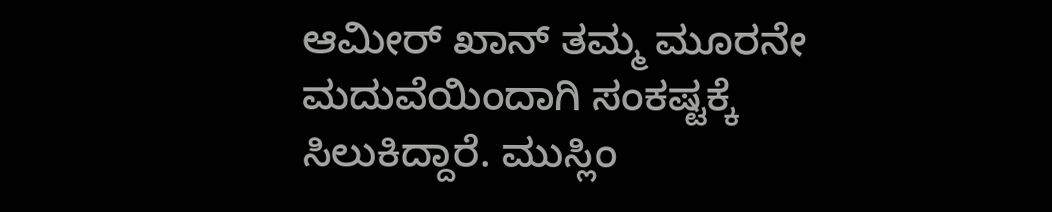ಆಮೀರ್ ಖಾನ್ ತಮ್ಮ ಮೂರನೇ ಮದುವೆಯಿಂದಾಗಿ ಸಂಕಷ್ಟಕ್ಕೆ ಸಿಲುಕಿದ್ದಾರೆ. ಮುಸ್ಲಿಂ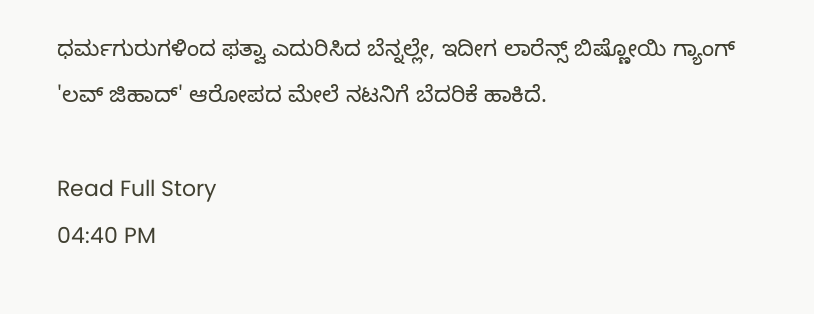ಧರ್ಮಗುರುಗಳಿಂದ ಫತ್ವಾ ಎದುರಿಸಿದ ಬೆನ್ನಲ್ಲೇ, ಇದೀಗ ಲಾರೆನ್ಸ್ ಬಿಷ್ಣೋಯಿ ಗ್ಯಾಂಗ್ 'ಲವ್ ಜಿಹಾದ್' ಆರೋಪದ ಮೇಲೆ ನಟನಿಗೆ ಬೆದರಿಕೆ ಹಾಕಿದೆ.

Read Full Story
04:40 PM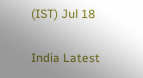(IST) Jul 18

India Latest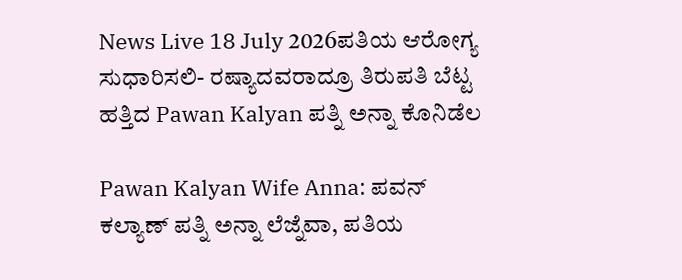News Live 18 July 2026ಪತಿಯ ಆರೋಗ್ಯ ಸುಧಾರಿಸಲಿ- ರಷ್ಯಾದವರಾದ್ರೂ ತಿರುಪತಿ ಬೆಟ್ಟ ಹತ್ತಿದ Pawan Kalyan ಪತ್ನಿ ಅನ್ನಾ ಕೊನಿಡೆಲ

Pawan Kalyan Wife Anna: ಪವನ್ ಕಲ್ಯಾಣ್ ಪತ್ನಿ ಅನ್ನಾ ಲೆಜ್ನೆವಾ, ಪತಿಯ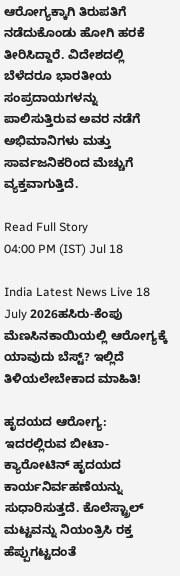ಆರೋಗ್ಯಕ್ಕಾಗಿ ತಿರುಪತಿಗೆ ನಡೆದುಕೊಂಡು ಹೋಗಿ ಹರಕೆ ತೀರಿಸಿದ್ದಾರೆ. ವಿದೇಶದಲ್ಲಿ ಬೆಳೆದರೂ ಭಾರತೀಯ ಸಂಪ್ರದಾಯಗಳನ್ನು ಪಾಲಿಸುತ್ತಿರುವ ಅವರ ನಡೆಗೆ ಅಭಿಮಾನಿಗಳು ಮತ್ತು ಸಾರ್ವಜನಿಕರಿಂದ ಮೆಚ್ಚುಗೆ ವ್ಯಕ್ತವಾಗುತ್ತಿದೆ.

Read Full Story
04:00 PM (IST) Jul 18

India Latest News Live 18 July 2026ಹಸಿರು-ಕೆಂಪು ಮೆಣಸಿನಕಾಯಿಯಲ್ಲಿ ಆರೋಗ್ಯಕ್ಕೆ ಯಾವುದು ಬೆಸ್ಟ್? ಇಲ್ಲಿದೆ ತಿಳಿಯಲೇಬೇಕಾದ ಮಾಹಿತಿ!

ಹೃದಯದ ಆರೋಗ್ಯ: ಇದರಲ್ಲಿರುವ ಬೀಟಾ-ಕ್ಯಾರೋಟಿನ್ ಹೃದಯದ ಕಾರ್ಯನಿರ್ವಹಣೆಯನ್ನು ಸುಧಾರಿಸುತ್ತದೆ. ಕೊಲೆಸ್ಟ್ರಾಲ್ ಮಟ್ಟವನ್ನು ನಿಯಂತ್ರಿಸಿ ರಕ್ತ ಹೆಪ್ಪುಗಟ್ಟದಂತೆ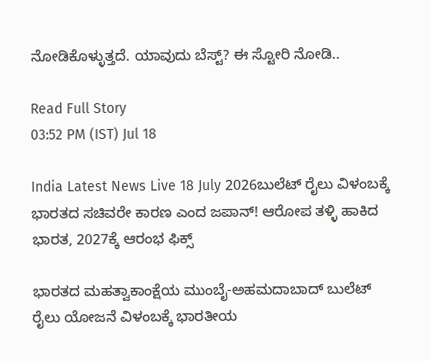ನೋಡಿಕೊಳ್ಳುತ್ತದೆ. ಯಾವುದು ಬೆಸ್ಟ್? ಈ ಸ್ಟೋರಿ ನೋಡಿ..

Read Full Story
03:52 PM (IST) Jul 18

India Latest News Live 18 July 2026ಬುಲೆಟ್ ರೈಲು ವಿಳಂಬಕ್ಕೆ ಭಾರತದ ಸಚಿವರೇ ಕಾರಣ ಎಂದ ಜಪಾನ್! ಆರೋಪ ತಳ್ಳಿ ಹಾಕಿದ ಭಾರತ, 2027ಕ್ಕೆ ಆರಂಭ ಫಿಕ್ಸ್

ಭಾರತದ ಮಹತ್ವಾಕಾಂಕ್ಷೆಯ ಮುಂಬೈ-ಅಹಮದಾಬಾದ್ ಬುಲೆಟ್ ರೈಲು ಯೋಜನೆ ವಿಳಂಬಕ್ಕೆ ಭಾರತೀಯ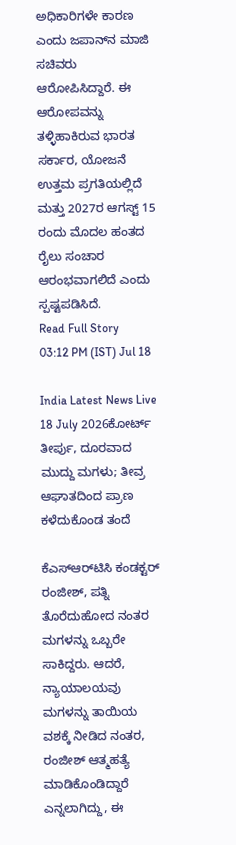ಅಧಿಕಾರಿಗಳೇ ಕಾರಣ ಎಂದು ಜಪಾನ್‌ನ ಮಾಜಿ ಸಚಿವರು ಆರೋಪಿಸಿದ್ದಾರೆ. ಈ ಆರೋಪವನ್ನು ತಳ್ಳಿಹಾಕಿರುವ ಭಾರತ ಸರ್ಕಾರ, ಯೋಜನೆ ಉತ್ತಮ ಪ್ರಗತಿಯಲ್ಲಿದೆ ಮತ್ತು 2027ರ ಆಗಸ್ಟ್ 15 ರಂದು ಮೊದಲ ಹಂತದ ರೈಲು ಸಂಚಾರ ಆರಂಭವಾಗಲಿದೆ ಎಂದು ಸ್ಪಷ್ಟಪಡಿಸಿದೆ.
Read Full Story
03:12 PM (IST) Jul 18

India Latest News Live 18 July 2026ಕೋರ್ಟ್ ತೀರ್ಪು, ದೂರವಾದ ಮುದ್ದು ಮಗಳು; ತೀವ್ರ ಆಘಾತದಿಂದ ಪ್ರಾಣ ಕಳೆದುಕೊಂಡ ತಂದೆ

ಕೆಎಸ್‌ಆರ್‌ಟಿಸಿ ಕಂಡಕ್ಟರ್ ರಂಜೀಶ್, ಪತ್ನಿ ತೊರೆದುಹೋದ ನಂತರ ಮಗಳನ್ನು ಒಬ್ಬರೇ ಸಾಕಿದ್ದರು. ಆದರೆ, ನ್ಯಾಯಾಲಯವು ಮಗಳನ್ನು ತಾಯಿಯ ವಶಕ್ಕೆ ನೀಡಿದ ನಂತರ, ರಂಜೀಶ್ ಆತ್ಮಹತ್ಯೆ ಮಾಡಿಕೊಂಡಿದ್ದಾರೆ ಎನ್ನಲಾಗಿದ್ದು, ಈ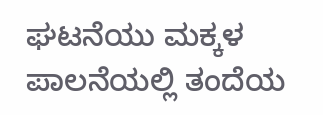ಘಟನೆಯು ಮಕ್ಕಳ ಪಾಲನೆಯಲ್ಲಿ ತಂದೆಯ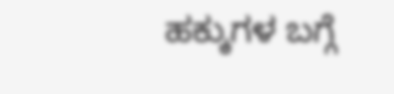ಹಕ್ಕುಗಳ ಬಗ್ಗೆ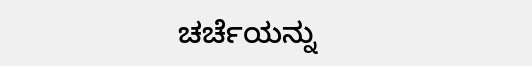ಚರ್ಚೆಯನ್ನು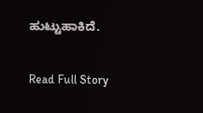ಹುಟ್ಟುಹಾಕಿದೆ.

Read Full Story